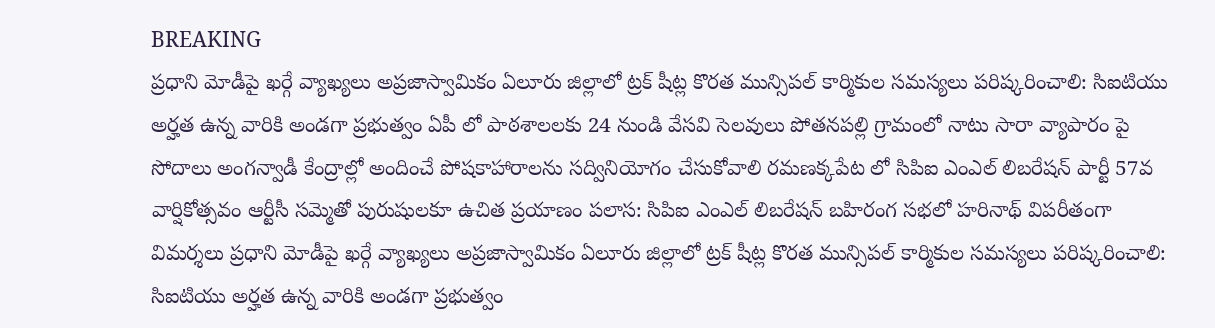BREAKING
ప్రధాని మోడీపై ఖర్గే వ్యాఖ్యలు అప్రజాస్వామికం ఏలూరు జిల్లాలో ట్రక్ షీట్ల కొరత మున్సిపల్ కార్మికుల సమస్యలు పరిష్కరించాలి: సిఐటియు అర్హత ఉన్న వారికి అండగా ప్రభుత్వం ఏపీ లో పాఠశాలలకు 24 నుండి వేసవి సెలవులు పోతనపల్లి గ్రామంలో నాటు సారా వ్యాపారం పై సోదాలు అంగన్వాడీ కేంద్రాల్లో అందించే పోషకాహారాలను సద్వినియోగం చేసుకోవాలి రమణక్కపేట లో సిపిఐ ఎంఎల్ లిబరేషన్ పార్టీ 57వ వార్షికోత్సవం ఆర్టీసీ సమ్మెతో పురుషులకూ ఉచిత ప్రయాణం పలాస: సిపిఐ ఎంఎల్ లిబరేషన్ బహిరంగ సభలో హరినాథ్ విపరీతంగా విమర్శలు ప్రధాని మోడీపై ఖర్గే వ్యాఖ్యలు అప్రజాస్వామికం ఏలూరు జిల్లాలో ట్రక్ షీట్ల కొరత మున్సిపల్ కార్మికుల సమస్యలు పరిష్కరించాలి: సిఐటియు అర్హత ఉన్న వారికి అండగా ప్రభుత్వం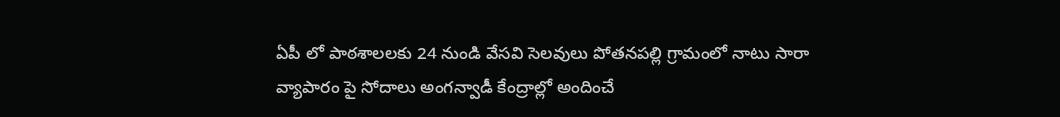ఏపీ లో పాఠశాలలకు 24 నుండి వేసవి సెలవులు పోతనపల్లి గ్రామంలో నాటు సారా వ్యాపారం పై సోదాలు అంగన్వాడీ కేంద్రాల్లో అందించే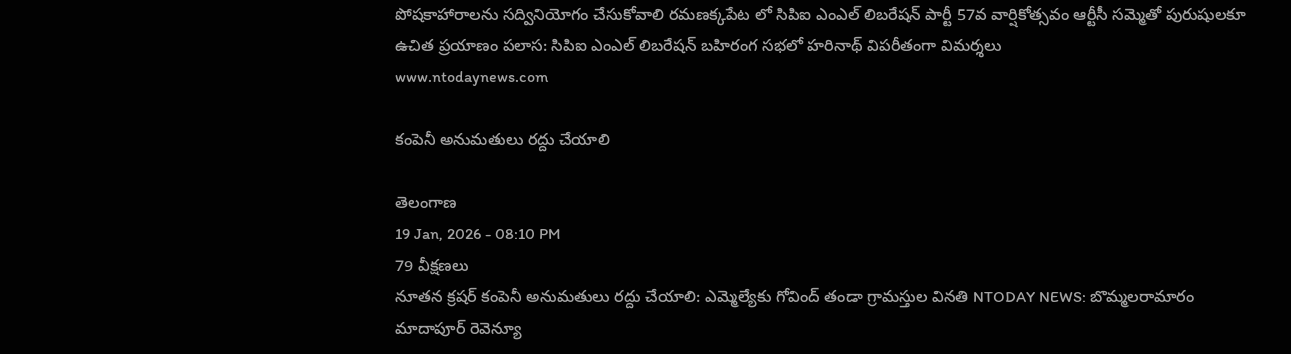పోషకాహారాలను సద్వినియోగం చేసుకోవాలి రమణక్కపేట లో సిపిఐ ఎంఎల్ లిబరేషన్ పార్టీ 57వ వార్షికోత్సవం ఆర్టీసీ సమ్మెతో పురుషులకూ ఉచిత ప్రయాణం పలాస: సిపిఐ ఎంఎల్ లిబరేషన్ బహిరంగ సభలో హరినాథ్ విపరీతంగా విమర్శలు
www.ntodaynews.com

కంపెనీ అనుమతులు రద్దు చేయాలి

తెలంగాణ
19 Jan, 2026 - 08:10 PM
79 వీక్షణలు
నూతన క్రషర్ కంపెనీ అనుమతులు రద్దు చేయాలి: ఎమ్మెల్యేకు గోవింద్ తండా గ్రామస్తుల వినతి NTODAY NEWS: బొమ్మలరామారం మాదాపూర్ రెవెన్యూ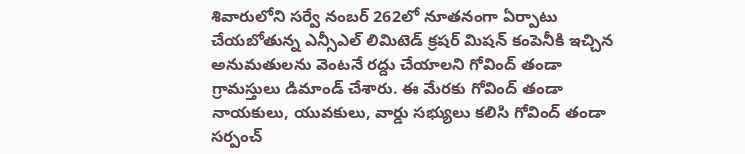శివారులోని సర్వే నంబర్ 262లో నూతనంగా ఏర్పాటు చేయబోతున్న ఎన్సీఎల్ లిమిటెడ్ క్రషర్ మిషన్ కంపెనీకి ఇచ్చిన అనుమతులను వెంటనే రద్దు చేయాలని గోవింద్ తండా గ్రామస్తులు డిమాండ్ చేశారు. ఈ మేరకు గోవింద్ తండా నాయకులు, యువకులు, వార్డు సభ్యులు కలిసి గోవింద్ తండా సర్పంచ్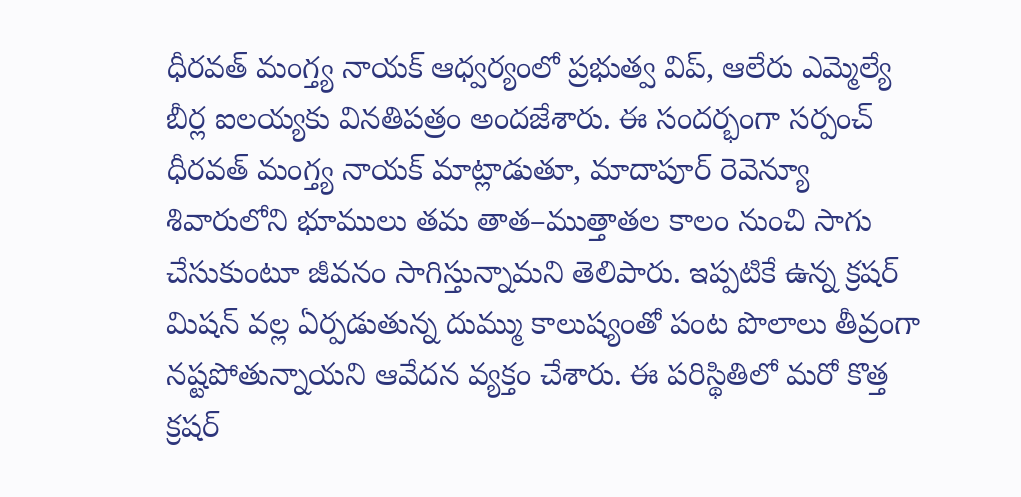ధీరవత్ మంగ్త్య నాయక్ ఆధ్వర్యంలో ప్రభుత్వ విప్, ఆలేరు ఎమ్మెల్యే బీర్ల ఐలయ్యకు వినతిపత్రం అందజేశారు. ఈ సందర్భంగా సర్పంచ్ ధీరవత్ మంగ్త్య నాయక్ మాట్లాడుతూ, మాదాపూర్ రెవెన్యూ శివారులోని భూములు తమ తాత–ముత్తాతల కాలం నుంచి సాగు చేసుకుంటూ జీవనం సాగిస్తున్నామని తెలిపారు. ఇప్పటికే ఉన్న క్రషర్ మిషన్ వల్ల ఏర్పడుతున్న దుమ్ము కాలుష్యంతో పంట పొలాలు తీవ్రంగా నష్టపోతున్నాయని ఆవేదన వ్యక్తం చేశారు. ఈ పరిస్థితిలో మరో కొత్త క్రషర్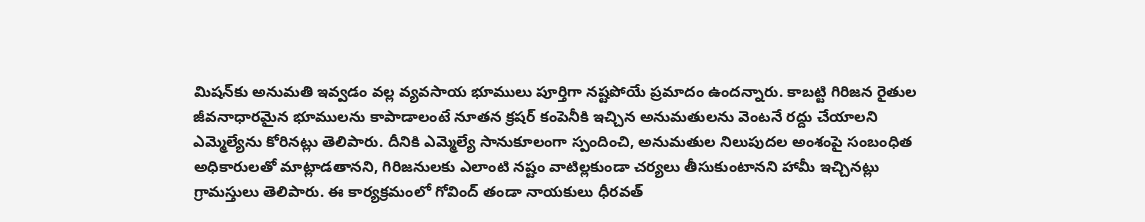మిషన్‌కు అనుమతి ఇవ్వడం వల్ల వ్యవసాయ భూములు పూర్తిగా నష్టపోయే ప్రమాదం ఉందన్నారు. కాబట్టి గిరిజన రైతుల జీవనాధారమైన భూములను కాపాడాలంటే నూతన క్రషర్ కంపెనీకి ఇచ్చిన అనుమతులను వెంటనే రద్దు చేయాలని ఎమ్మెల్యేను కోరినట్లు తెలిపారు. దీనికి ఎమ్మెల్యే సానుకూలంగా స్పందించి, అనుమతుల నిలుపుదల అంశంపై సంబంధిత అధికారులతో మాట్లాడతానని, గిరిజనులకు ఎలాంటి నష్టం వాటిల్లకుండా చర్యలు తీసుకుంటానని హామీ ఇచ్చినట్లు గ్రామస్తులు తెలిపారు. ఈ కార్యక్రమంలో గోవింద్ తండా నాయకులు ధీరవత్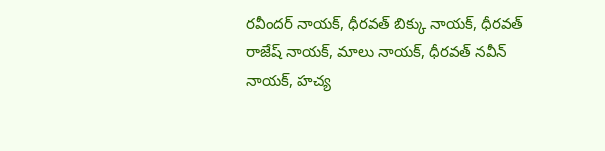రవీందర్ నాయక్, ధీరవత్ బిక్కు నాయక్, ధీరవత్ రాజేష్ నాయక్, మాలు నాయక్, ధీరవత్ నవీన్ నాయక్, హచ్య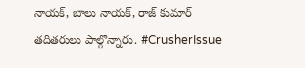నాయక్, బాలు నాయక్, రాజ్ కుమార్ తదితరులు పాల్గొన్నారు. #CrusherIssue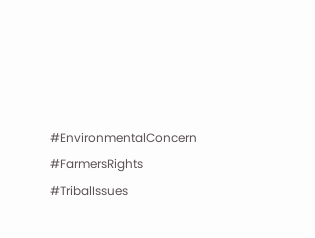#EnvironmentalConcern #FarmersRights #TribalIssues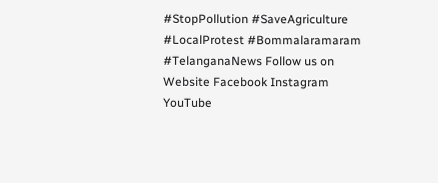#StopPollution #SaveAgriculture #LocalProtest #Bommalaramaram #TelanganaNews Follow us on Website Facebook Instagram YouTube